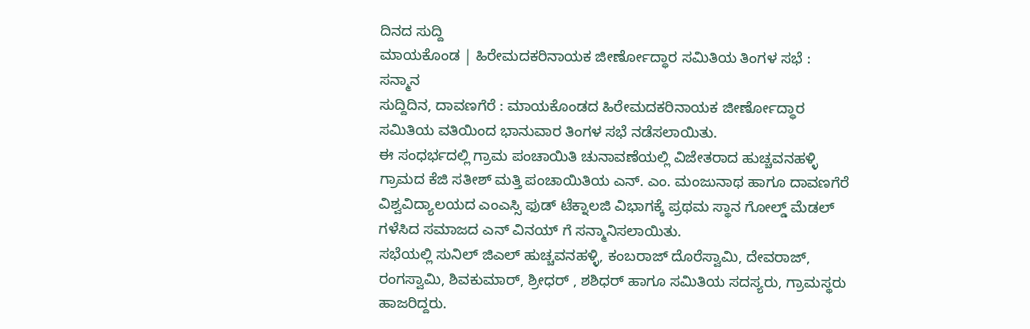ದಿನದ ಸುದ್ದಿ
ಮಾಯಕೊಂಡ | ಹಿರೇಮದಕರಿನಾಯಕ ಜೀರ್ಣೋದ್ಧಾರ ಸಮಿತಿಯ ತಿಂಗಳ ಸಭೆ : ಸನ್ಮಾನ
ಸುದ್ದಿದಿನ, ದಾವಣಗೆರೆ : ಮಾಯಕೊಂಡದ ಹಿರೇಮದಕರಿನಾಯಕ ಜೀರ್ಣೋದ್ಧಾರ ಸಮಿತಿಯ ವತಿಯಿಂದ ಭಾನುವಾರ ತಿಂಗಳ ಸಭೆ ನಡೆಸಲಾಯಿತು.
ಈ ಸಂಧರ್ಭದಲ್ಲಿ ಗ್ರಾಮ ಪಂಚಾಯಿತಿ ಚುನಾವಣೆಯಲ್ಲಿ ವಿಜೇತರಾದ ಹುಚ್ಚವನಹಳ್ಳಿ ಗ್ರಾಮದ ಕೆಜಿ ಸತೀಶ್ ಮತ್ತಿ ಪಂಚಾಯಿತಿಯ ಎನ್. ಎಂ. ಮಂಜುನಾಥ ಹಾಗೂ ದಾವಣಗೆರೆ ವಿಶ್ವವಿದ್ಯಾಲಯದ ಎಂಎಸ್ಸಿ ಫುಡ್ ಟೆಕ್ನಾಲಜಿ ವಿಭಾಗಕ್ಕೆ ಪ್ರಥಮ ಸ್ಥಾನ ಗೋಲ್ಡ್ ಮೆಡಲ್ ಗಳೆಸಿದ ಸಮಾಜದ ಎನ್ ವಿನಯ್ ಗೆ ಸನ್ಮಾನಿಸಲಾಯಿತು.
ಸಭೆಯಲ್ಲಿ ಸುನಿಲ್ ಜಿಎಲ್ ಹುಚ್ಚವನಹಳ್ಳಿ, ಕಂಬರಾಜ್ ದೊರೆಸ್ವಾಮಿ, ದೇವರಾಜ್, ರಂಗಸ್ವಾಮಿ, ಶಿವಕುಮಾರ್, ಶ್ರೀಧರ್ , ಶಶಿಧರ್ ಹಾಗೂ ಸಮಿತಿಯ ಸದಸ್ಯರು, ಗ್ರಾಮಸ್ಥರು ಹಾಜರಿದ್ದರು.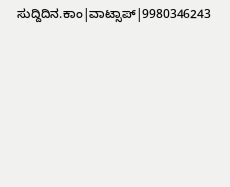ಸುದ್ದಿದಿನ.ಕಾಂ|ವಾಟ್ಸಾಪ್|9980346243